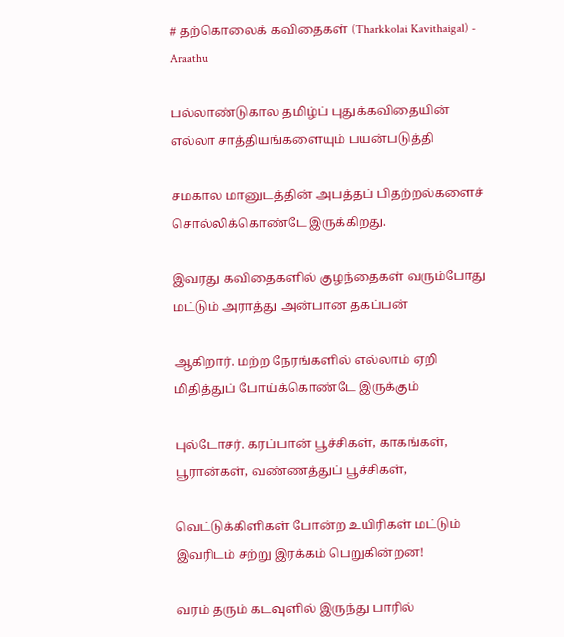# தற்கொலைக் கவிதைகள் (Tharkkolai Kavithaigal) - Araathu

பல்லாண்டுகால தமிழ்ப் புதுக்கவிதையின் எல்லா சாத்தியங்களையும் பயன்படுத்தி

சமகால மானுடத்தின் அபத்தப் பிதற்றல்களைச் சொல்லிக்கொண்டே இருக்கிறது.

இவரது கவிதைகளில் குழந்தைகள் வரும்போது மட்டும் அராத்து அன்பான தகப்பன்

ஆகிறார். மற்ற நேரங்களில் எல்லாம் ஏறி மிதித்துப் போய்க்கொண்டே இருக்கும்

புல்டோசர். கரப்பான் பூச்சிகள், காகங்கள், பூரான்கள், வண்ணத்துப் பூச்சிகள்,

வெட்டுக்கிளிகள் போன்ற உயிரிகள் மட்டும் இவரிடம் சற்று இரக்கம் பெறுகின்றன!

வரம் தரும் கடவுளில் இருந்து பாரில்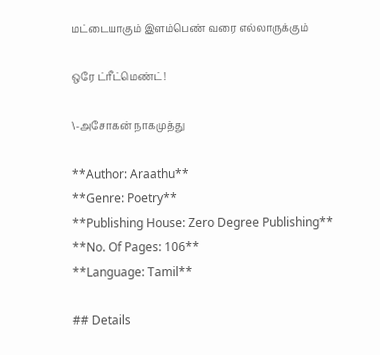மட்டையாகும் இளம்பெண் வரை எல்லாருக்கும்

ஒரே ட்ரீட்மெண்ட்!

\-அசோகன் நாகமுத்து

**Author: Araathu**
**Genre: Poetry**
**Publishing House: Zero Degree Publishing**
**No. Of Pages: 106**
**Language: Tamil**

## Details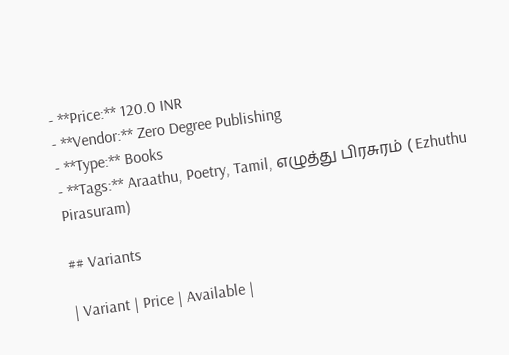- **Price:** 120.0 INR
- **Vendor:** Zero Degree Publishing
- **Type:** Books
- **Tags:** Araathu, Poetry, Tamil, எழுத்து பிரசுரம் ( Ezhuthu Pirasuram)

## Variants

| Variant | Price | Available |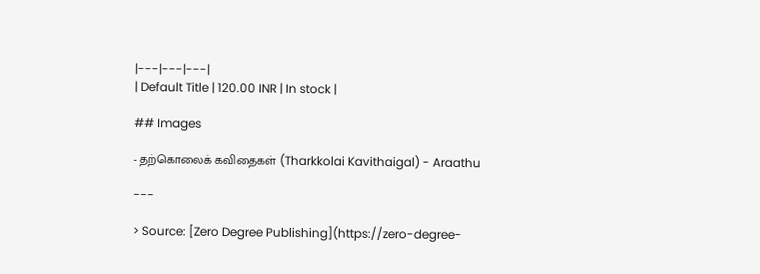|---|---|---|
| Default Title | 120.00 INR | In stock |

## Images

- தற்கொலைக் கவிதைகள் (Tharkkolai Kavithaigal) - Araathu

---

> Source: [Zero Degree Publishing](https://zero-degree-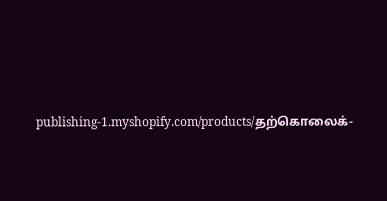publishing-1.myshopify.com/products/தற்கொலைக்-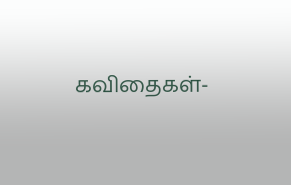கவிதைகள்-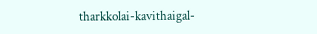tharkkolai-kavithaigal-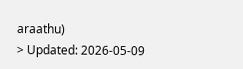araathu)
> Updated: 2026-05-09